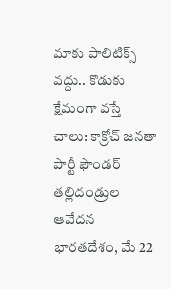మాకు పాలిటిక్స్ వద్దు.. కొడుకు క్షేమంగా వస్తే చాలు: కాక్రోచ్ జనతా పార్టీ ఫౌండర్ తల్లిదండ్రుల ఆవేదన
భారతదేశం, మే 22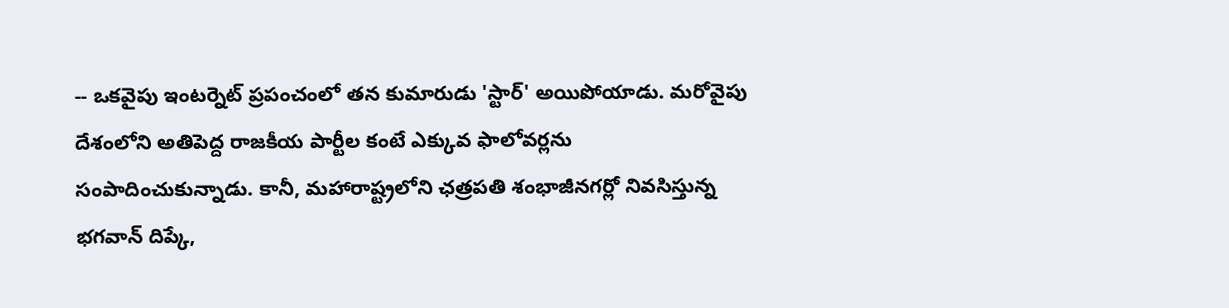-- ఒకవైపు ఇంటర్నెట్ ప్రపంచంలో తన కుమారుడు 'స్టార్' అయిపోయాడు. మరోవైపు దేశంలోని అతిపెద్ద రాజకీయ పార్టీల కంటే ఎక్కువ ఫాలోవర్లను సంపాదించుకున్నాడు. కానీ, మహారాష్ట్రలోని ఛత్రపతి శంభాజీనగర్లో నివసిస్తున్న భగవాన్ దిప్కే,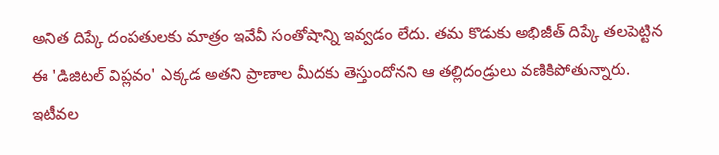అనిత దిప్కే దంపతులకు మాత్రం ఇవేవీ సంతోషాన్ని ఇవ్వడం లేదు. తమ కొడుకు అభిజీత్ దిప్కే తలపెట్టిన ఈ 'డిజిటల్ విప్లవం' ఎక్కడ అతని ప్రాణాల మీదకు తెస్తుందోనని ఆ తల్లిదండ్రులు వణికిపోతున్నారు.
ఇటీవల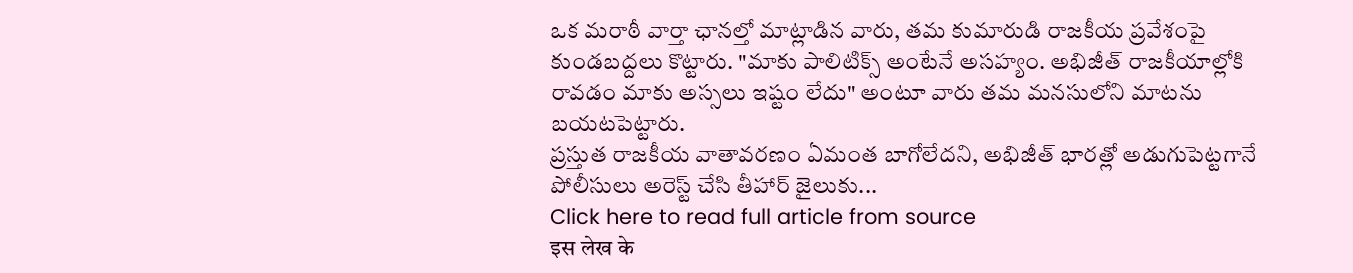ఒక మరాఠీ వార్తా ఛానల్తో మాట్లాడిన వారు, తమ కుమారుడి రాజకీయ ప్రవేశంపై కుండబద్దలు కొట్టారు. "మాకు పాలిటిక్స్ అంటేనే అసహ్యం. అభిజీత్ రాజకీయాల్లోకి రావడం మాకు అస్సలు ఇష్టం లేదు" అంటూ వారు తమ మనసులోని మాటను బయటపెట్టారు.
ప్రస్తుత రాజకీయ వాతావరణం ఏమంత బాగోలేదని, అభిజీత్ భారత్లో అడుగుపెట్టగానే పోలీసులు అరెస్ట్ చేసి తీహార్ జైలుకు...
Click here to read full article from source
इस लेख के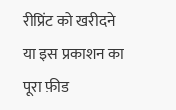रीप्रिंट को खरीदने या इस प्रकाशन का पूरा फ़ीड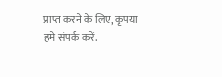प्राप्त करने के लिए, कृपया
हमे संपर्क करें.